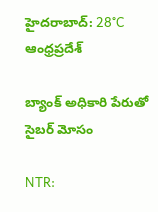హైదరాబాద్: 28°C
ఆంధ్రప్రదేశ్

బ్యాంక్ అధికారి పేరుతో సైబర్ మోసం

NTR: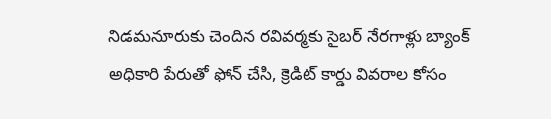నిడమనూరుకు చెందిన రవివర్మకు సైబర్ నేరగాళ్లు బ్యాంక్ అధికారి పేరుతో ఫోన్ చేసి, క్రెడిట్ కార్డు వివరాల కోసం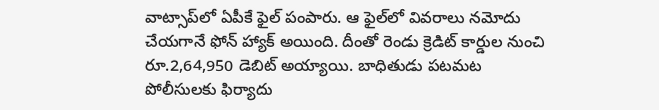వాట్సాప్‌లో ఏపీకే ఫైల్ పంపారు. ఆ ఫైల్‌లో వివరాలు నమోదు చేయగానే ఫోన్ హ్యాక్ అయింది. దీంతో రెండు క్రెడిట్ కార్డుల నుంచి రూ.2,64,950 డెబిట్ అయ్యాయి. బాధితుడు పటమట పోలీసులకు ఫిర్యాదు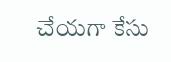చేయగా కేసు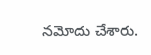నమోదు చేశారు.